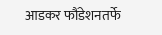आडकर फौंडेशनतर्फे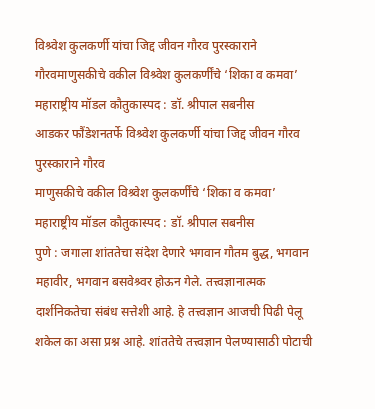विश्र्वेश कुलकर्णी यांचा जिद्द जीवन गौरव पुरस्काराने गौरवमाणुसकीचे वकील विश्र्वेश कुलकर्णींचे ‘शिका व कमवा’ महाराष्ट्रीय मॉडल कौतुकास्पद : डॉ. श्रीपाल सबनीस
आडकर फौंडेशनतर्फे विश्र्वेश कुलकर्णी यांचा जिद्द जीवन गौरव पुरस्काराने गौरव
माणुसकीचे वकील विश्र्वेश कुलकर्णींचे ‘शिका व कमवा’ महाराष्ट्रीय मॉडल कौतुकास्पद : डॉ. श्रीपाल सबनीस
पुणे : जगाला शांततेचा संदेश देणारे भगवान गौतम बुद्ध, भगवान महावीर, भगवान बसवेश्र्वर होऊन गेले. तत्त्वज्ञानात्मक दार्शनिकतेचा संबंध सत्तेशी आहे. हे तत्त्वज्ञान आजची पिढी पेलू शकेल का असा प्रश्न आहे. शांततेचे तत्त्वज्ञान पेलण्यासाठी पोटाची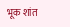भूक शांत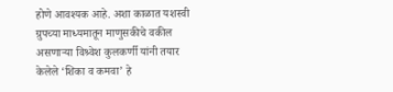होणे आवश्यक आहे. अशा काळात यशस्वी ग्रुपच्या माध्यमातून माणुसकीचे वकील असणाऱ्या विश्र्वेश कुलकर्णी यांनी तयार केलेले ‘शिका व कमवा’ हे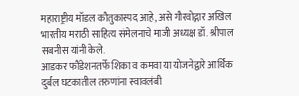महाराष्ट्रीय मॉडल कौतुकास्पद आहे, असे गौरवोद्गार अखिल भारतीय मराठी साहित्य संमेलनाचे माजी अध्यक्ष डॉ. श्रीपाल सबनीस यांनी केले.
आडकर फौंडेशनतर्फे शिका व कमवा या योजनेद्वारे आर्थिक दुर्बल घटकातील तरुणांना स्वावलंबी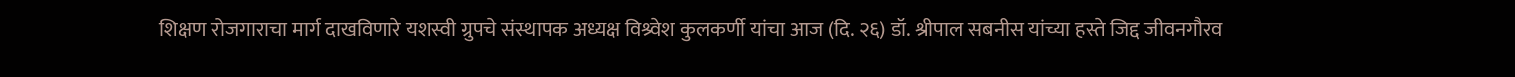शिक्षण रोजगाराचा मार्ग दाखविणारे यशस्वी ग्रुपचे संस्थापक अध्यक्ष विश्र्वेश कुलकर्णी यांचा आज (दि. २६) डॉ. श्रीपाल सबनीस यांच्या हस्ते जिद्द जीवनगौरव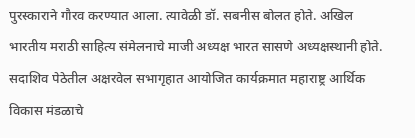पुरस्काराने गौरव करण्यात आला. त्यावेळी डॉ. सबनीस बोलत होते. अखिल भारतीय मराठी साहित्य संमेलनाचे माजी अध्यक्ष भारत सासणे अध्यक्षस्थानी होते. सदाशिव पेठेतील अक्षरवेल सभागृहात आयोजित कार्यक्रमात महाराष्ट्र आर्थिक विकास मंडळाचे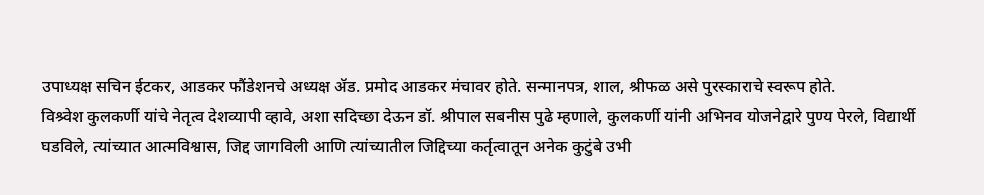उपाध्यक्ष सचिन ईटकर, आडकर फौंडेशनचे अध्यक्ष ॲड. प्रमोद आडकर मंचावर होते. सन्मानपत्र, शाल, श्रीफळ असे पुरस्काराचे स्वरूप होते.
विश्र्वेश कुलकर्णी यांचे नेतृत्व देशव्यापी व्हावे, अशा सदिच्छा देऊन डॉ. श्रीपाल सबनीस पुढे म्हणाले, कुलकर्णी यांनी अभिनव योजनेद्वारे पुण्य पेरले, विद्यार्थी घडविले, त्यांच्यात आत्मविश्वास, जिद्द जागविली आणि त्यांच्यातील जिद्दिच्या कर्तृत्वातून अनेक कुटुंबे उभी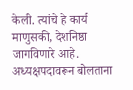केली. त्यांचे हे कार्य माणुसकी, देशनिष्ठा जागविणारे आहे.
अध्यक्षपदावरून बोलताना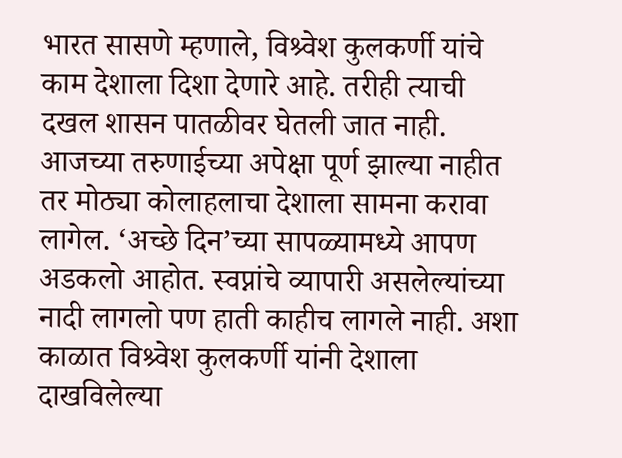भारत सासणे म्हणाले, विश्र्वेश कुलकर्णी यांचे काम देशाला दिशा देणारे आहे. तरीही त्याची दखल शासन पातळीवर घेतली जात नाही. आजच्या तरुणाईच्या अपेक्षा पूर्ण झाल्या नाहीत तर मोठ्या कोलाहलाचा देशाला सामना करावा लागेल. ‘अच्छे दिन’च्या सापळ्यामध्ये आपण अडकलो आहोत. स्वप्नांचे व्यापारी असलेल्यांच्या नादी लागलो पण हाती काहीच लागले नाही. अशा काळात विश्र्वेश कुलकर्णी यांनी देशाला दाखविलेल्या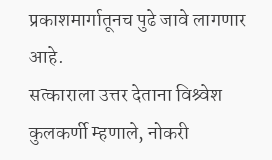प्रकाशमार्गातूनच पुढे जावे लागणार आहे.
सत्काराला उत्तर देताना विश्र्वेश कुलकर्णी म्हणाले, नोकरी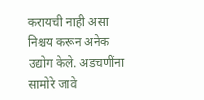करायची नाही असा निश्चय करून अनेक उद्योग केले. अडचणींना सामोरे जावे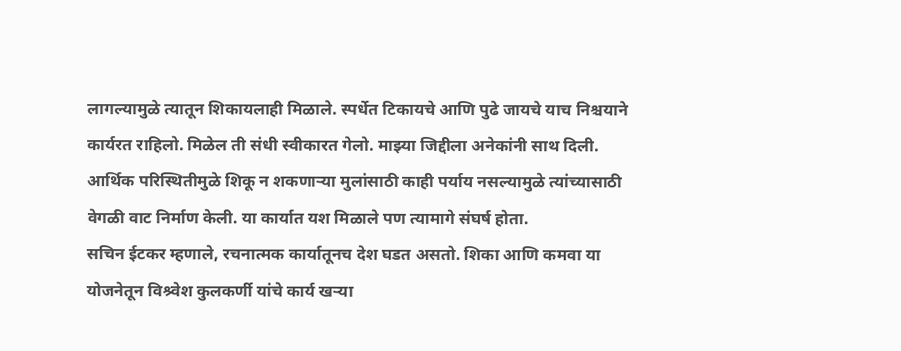लागल्यामुळे त्यातून शिकायलाही मिळाले. स्पर्धेत टिकायचे आणि पुढे जायचे याच निश्चयाने कार्यरत राहिलो. मिळेल ती संधी स्वीकारत गेलो. माझ्या जिद्दीला अनेकांनी साथ दिली. आर्थिक परिस्थितीमुळे शिकू न शकणाऱ्या मुलांसाठी काही पर्याय नसल्यामुळे त्यांच्यासाठी वेगळी वाट निर्माण केली. या कार्यात यश मिळाले पण त्यामागे संघर्ष होता.
सचिन ईटकर म्हणाले, रचनात्मक कार्यातूनच देश घडत असतो. शिका आणि कमवा या योजनेतून विश्र्वेश कुलकर्णी यांचे कार्य खऱ्या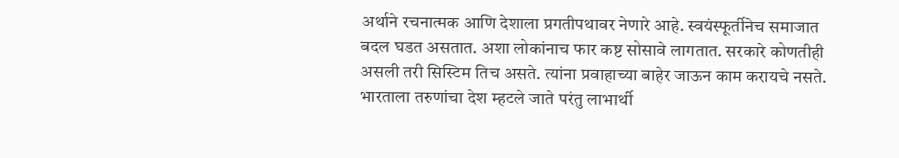अर्थाने रचनात्मक आणि देशाला प्रगतीपथावर नेणारे आहे. स्वयंस्फूर्तीनेच समाजात बदल घडत असतात. अशा लोकांनाच फार कष्ट सोसावे लागतात. सरकारे कोणतीही असली तरी सिस्टिम तिच असते. त्यांना प्रवाहाच्या बाहेर जाऊन काम करायचे नसते. भारताला तरुणांचा देश म्हटले जाते परंतु लाभार्थी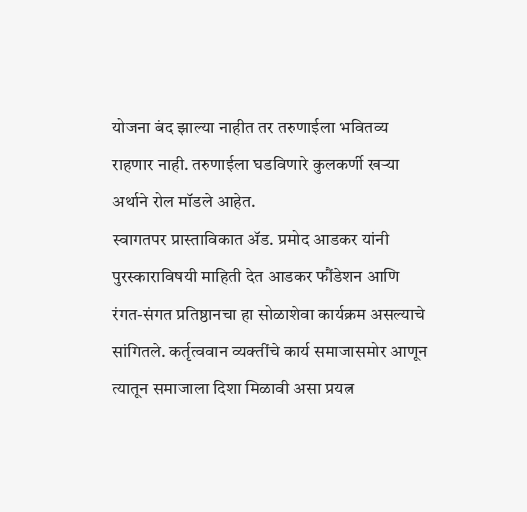योजना बंद झाल्या नाहीत तर तरुणाईला भवितव्य राहणार नाही. तरुणाईला घडविणारे कुलकर्णी खऱ्या अर्थाने रोल मॉडले आहेत.
स्वागतपर प्रास्ताविकात ॲड. प्रमोद आडकर यांनी पुरस्काराविषयी माहिती देत आडकर फौंडेशन आणि रंगत-संगत प्रतिष्ठानचा हा सोळाशेवा कार्यक्रम असल्याचे सांगितले. कर्तृत्ववान व्यक्तींचे कार्य समाजासमोर आणून त्यातून समाजाला दिशा मिळावी असा प्रयत्न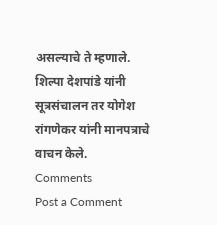असल्याचे ते म्हणाले.
शिल्पा देशपांडे यांनी सूत्रसंचालन तर योगेश रांगणेकर यांनी मानपत्राचे वाचन केले.
Comments
Post a Comment